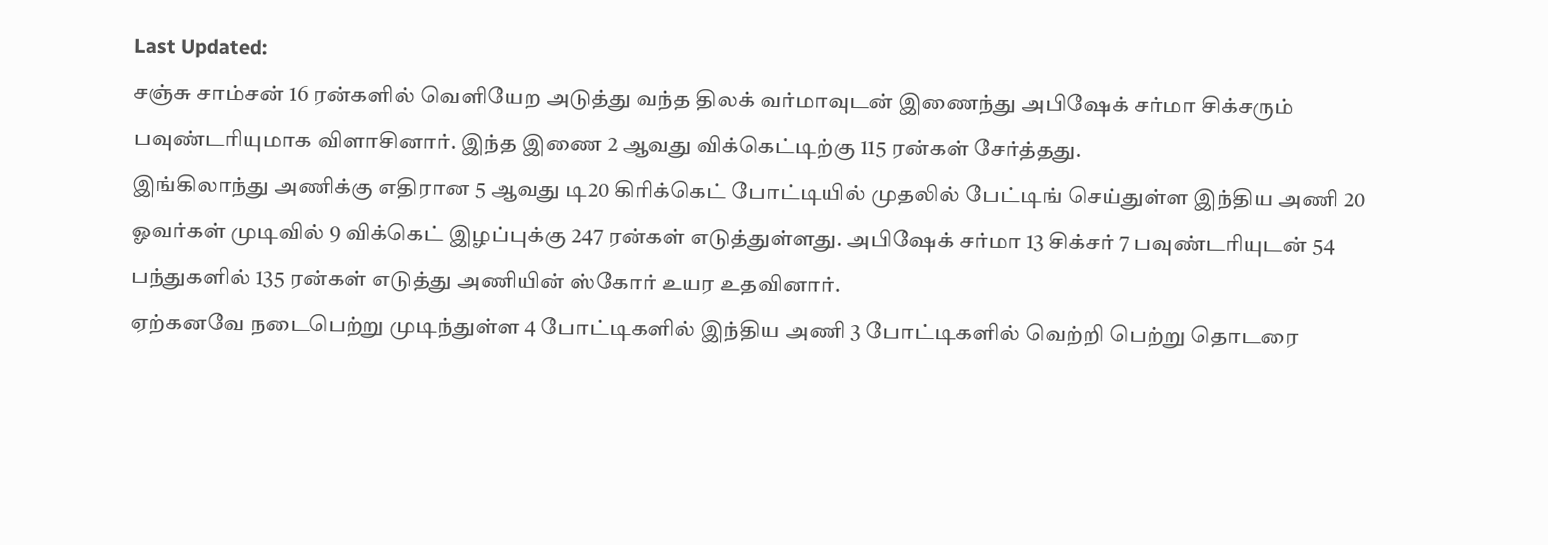Last Updated:
சஞ்சு சாம்சன் 16 ரன்களில் வெளியேற அடுத்து வந்த திலக் வர்மாவுடன் இணைந்து அபிஷேக் சர்மா சிக்சரும் பவுண்டரியுமாக விளாசினார். இந்த இணை 2 ஆவது விக்கெட்டிற்கு 115 ரன்கள் சேர்த்தது.
இங்கிலாந்து அணிக்கு எதிரான 5 ஆவது டி20 கிரிக்கெட் போட்டியில் முதலில் பேட்டிங் செய்துள்ள இந்திய அணி 20 ஓவர்கள் முடிவில் 9 விக்கெட் இழப்புக்கு 247 ரன்கள் எடுத்துள்ளது. அபிஷேக் சர்மா 13 சிக்சர் 7 பவுண்டரியுடன் 54 பந்துகளில் 135 ரன்கள் எடுத்து அணியின் ஸ்கோர் உயர உதவினார்.
ஏற்கனவே நடைபெற்று முடிந்துள்ள 4 போட்டிகளில் இந்திய அணி 3 போட்டிகளில் வெற்றி பெற்று தொடரை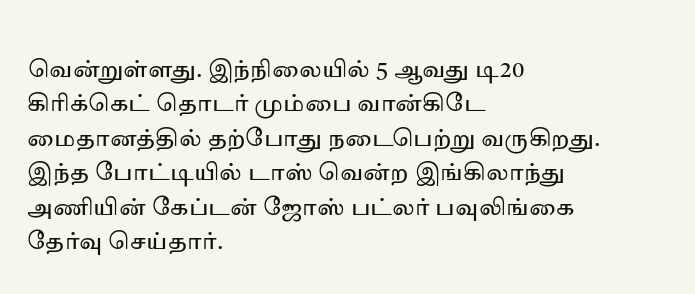வென்றுள்ளது. இந்நிலையில் 5 ஆவது டி20 கிரிக்கெட் தொடர் மும்பை வான்கிடே மைதானத்தில் தற்போது நடைபெற்று வருகிறது.
இந்த போட்டியில் டாஸ் வென்ற இங்கிலாந்து அணியின் கேப்டன் ஜோஸ் பட்லர் பவுலிங்கை தேர்வு செய்தார்.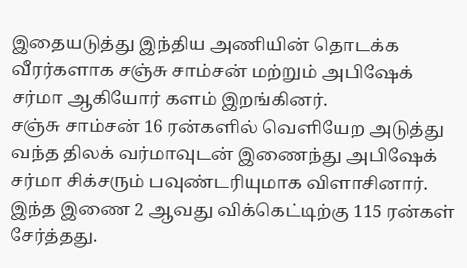இதையடுத்து இந்திய அணியின் தொடக்க வீரர்களாக சஞ்சு சாம்சன் மற்றும் அபிஷேக் சர்மா ஆகியோர் களம் இறங்கினர்.
சஞ்சு சாம்சன் 16 ரன்களில் வெளியேற அடுத்து வந்த திலக் வர்மாவுடன் இணைந்து அபிஷேக் சர்மா சிக்சரும் பவுண்டரியுமாக விளாசினார். இந்த இணை 2 ஆவது விக்கெட்டிற்கு 115 ரன்கள் சேர்த்தது.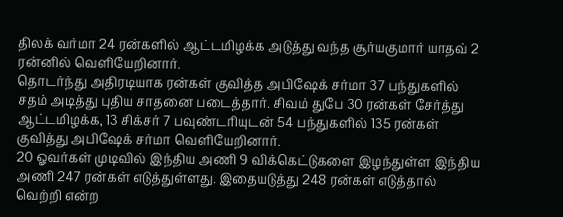திலக் வர்மா 24 ரன்களில் ஆட்டமிழக்க அடுத்து வந்த சூர்யகுமார் யாதவ் 2 ரன்னில் வெளியேறினார்.
தொடர்ந்து அதிரடியாக ரன்கள் குவித்த அபிஷேக் சர்மா 37 பந்துகளில் சதம் அடித்து புதிய சாதனை படைத்தார். சிவம் துபே 30 ரன்கள் சேர்த்து ஆட்டமிழக்க, 13 சிக்சர் 7 பவுண்டரியுடன் 54 பந்துகளில் 135 ரன்கள் குவித்து அபிஷேக் சர்மா வெளியேறினார்.
20 ஓவர்கள் முடிவில் இந்திய அணி 9 விக்கெட்டுகளை இழந்துள்ள இந்திய அணி 247 ரன்கள் எடுத்துள்ளது. இதையடுத்து 248 ரன்கள் எடுத்தால் வெற்றி என்ற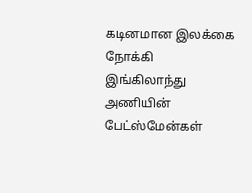கடினமான இலக்கை நோக்கி இங்கிலாந்து அணியின் பேட்ஸ்மேன்கள்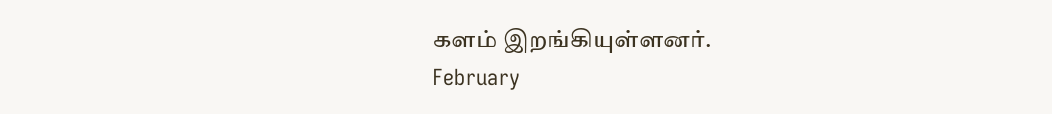களம் இறங்கியுள்ளனர்.
February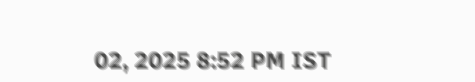02, 2025 8:52 PM IST